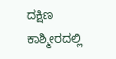ದಕ್ಷಿಣ ಕಾಶ್ಮೀರದಲ್ಲಿ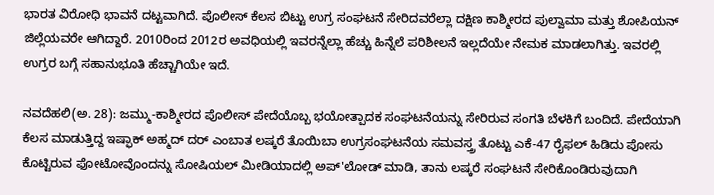ಭಾರತ ವಿರೋಧಿ ಭಾವನೆ ದಟ್ಟವಾಗಿದೆ. ಪೊಲೀಸ್ ಕೆಲಸ ಬಿಟ್ಟು ಉಗ್ರ ಸಂಘಟನೆ ಸೇರಿದವರೆಲ್ಲಾ ದಕ್ಷಿಣ ಕಾಶ್ಮೀರದ ಪುಲ್ವಾಮಾ ಮತ್ತು ಶೋಪಿಯನ್ ಜಿಲ್ಲೆಯವರೇ ಆಗಿದ್ದಾರೆ. 2010ರಿಂದ 2012ರ ಅವಧಿಯಲ್ಲಿ ಇವರನ್ನೆಲ್ಲಾ ಹೆಚ್ಚು ಹಿನ್ನೆಲೆ ಪರಿಶೀಲನೆ ಇಲ್ಲದೆಯೇ ನೇಮಕ ಮಾಡಲಾಗಿತ್ತು. ಇವರಲ್ಲಿ ಉಗ್ರರ ಬಗ್ಗೆ ಸಹಾನುಭೂತಿ ಹೆಚ್ಚಾಗಿಯೇ ಇದೆ.

ನವದೆಹಲಿ(ಅ. 28): ಜಮ್ಮು-ಕಾಶ್ಮೀರದ ಪೊಲೀಸ್ ಪೇದೆಯೊಬ್ಬ ಭಯೋತ್ಪಾದಕ ಸಂಘಟನೆಯನ್ನು ಸೇರಿರುವ ಸಂಗತಿ ಬೆಳಕಿಗೆ ಬಂದಿದೆ. ಪೇದೆಯಾಗಿ ಕೆಲಸ ಮಾಡುತ್ತಿದ್ದ ಇಷ್ಫಾಕ್ ಅಹ್ಮದ್ ದರ್ ಎಂಬಾತ ಲಷ್ಕರೆ ತೊಯಿಬಾ ಉಗ್ರಸಂಘಟನೆಯ ಸಮವಸ್ತ್ರ ತೊಟ್ಟು ಎಕೆ-47 ರೈಫಲ್ ಹಿಡಿದು ಪೋಸು ಕೊಟ್ಟಿರುವ ಫೋಟೋವೊಂದನ್ನು ಸೋಷಿಯಲ್ ಮೀಡಿಯಾದಲ್ಲಿ ಅಪ್'ಲೋಡ್ ಮಾಡಿ, ತಾನು ಲಷ್ಕರೆ ಸಂಘಟನೆ ಸೇರಿಕೊಂಡಿರುವುದಾಗಿ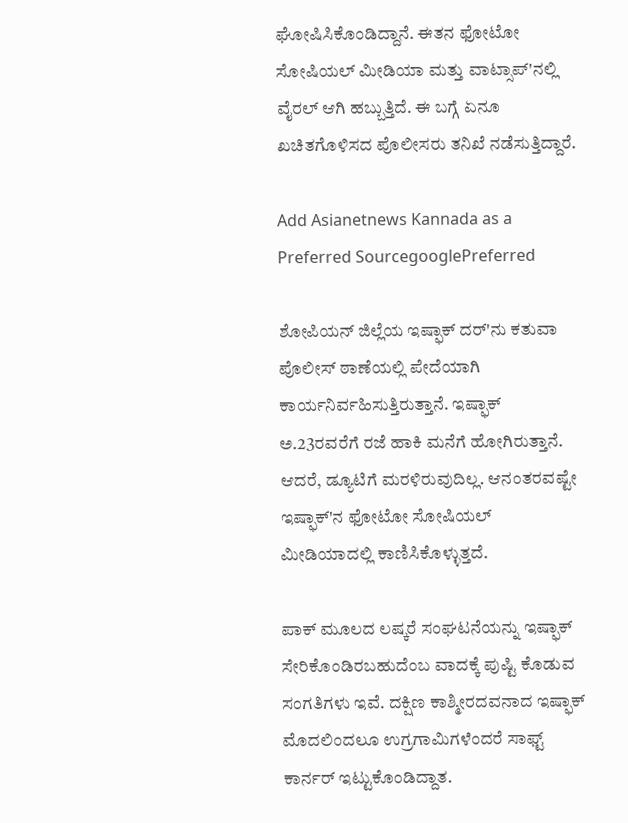ಘೋಷಿಸಿಕೊಂಡಿದ್ದಾನೆ. ಈತನ ಫೋಟೋ ಸೋಷಿಯಲ್ ಮೀಡಿಯಾ ಮತ್ತು ವಾಟ್ಸಾಪ್'ನಲ್ಲಿ ವೈರಲ್ ಆಗಿ ಹಬ್ಬುತ್ತಿದೆ. ಈ ಬಗ್ಗೆ ಏನೂ ಖಚಿತಗೊಳಿಸದ ಪೊಲೀಸರು ತನಿಖೆ ನಡೆಸುತ್ತಿದ್ದಾರೆ.

Add Asianetnews Kannada as a Preferred SourcegooglePreferred

ಶೋಪಿಯನ್ ಜಿಲ್ಲೆಯ ಇಷ್ಫಾಕ್ ದರ್'ನು ಕತುವಾ ಪೊಲೀಸ್ ಠಾಣೆಯಲ್ಲಿ ಪೇದೆಯಾಗಿ ಕಾರ್ಯನಿರ್ವಹಿಸುತ್ತಿರುತ್ತಾನೆ. ಇಷ್ಫಾಕ್ ಅ.23ರವರೆಗೆ ರಜೆ ಹಾಕಿ ಮನೆಗೆ ಹೋಗಿರುತ್ತಾನೆ. ಆದರೆ, ಡ್ಯೂಟಿಗೆ ಮರಳಿರುವುದಿಲ್ಲ. ಆನಂತರವಷ್ಟೇ ಇಷ್ಫಾಕ್'ನ ಫೋಟೋ ಸೋಷಿಯಲ್ ಮೀಡಿಯಾದಲ್ಲಿ ಕಾಣಿಸಿಕೊಳ್ಳುತ್ತದೆ.

ಪಾಕ್ ಮೂಲದ ಲಷ್ಕರೆ ಸಂಘಟನೆಯನ್ನು ಇಷ್ಫಾಕ್ ಸೇರಿಕೊಂಡಿರಬಹುದೆಂಬ ವಾದಕ್ಕೆ ಪುಷ್ಟಿ ಕೊಡುವ ಸಂಗತಿಗಳು ಇವೆ. ದಕ್ಷಿಣ ಕಾಶ್ಮೀರದವನಾದ ಇಷ್ಫಾಕ್ ಮೊದಲಿಂದಲೂ ಉಗ್ರಗಾಮಿಗಳೆಂದರೆ ಸಾಫ್ಟ್ ಕಾರ್ನರ್ ಇಟ್ಟುಕೊಂಡಿದ್ದಾತ.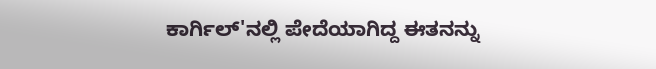ಕಾರ್ಗಿಲ್'ನಲ್ಲಿ ಪೇದೆಯಾಗಿದ್ದ ಈತನನ್ನು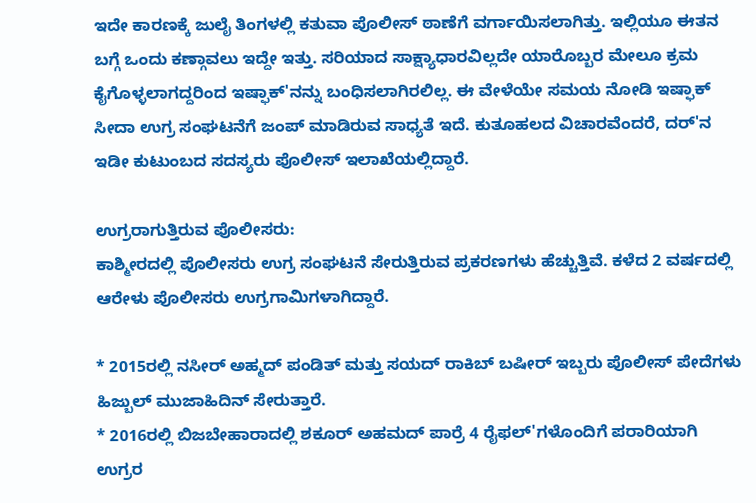ಇದೇ ಕಾರಣಕ್ಕೆ ಜುಲೈ ತಿಂಗಳಲ್ಲಿ ಕತುವಾ ಪೊಲೀಸ್ ಠಾಣೆಗೆ ವರ್ಗಾಯಿಸಲಾಗಿತ್ತು. ಇಲ್ಲಿಯೂ ಈತನ ಬಗ್ಗೆ ಒಂದು ಕಣ್ಗಾವಲು ಇದ್ದೇ ಇತ್ತು. ಸರಿಯಾದ ಸಾಕ್ಷ್ಯಾಧಾರವಿಲ್ಲದೇ ಯಾರೊಬ್ಬರ ಮೇಲೂ ಕ್ರಮ ಕೈಗೊಳ್ಳಲಾಗದ್ದರಿಂದ ಇಷ್ಫಾಕ್'ನನ್ನು ಬಂಧಿಸಲಾಗಿರಲಿಲ್ಲ. ಈ ವೇಳೆಯೇ ಸಮಯ ನೋಡಿ ಇಷ್ಫಾಕ್ ಸೀದಾ ಉಗ್ರ ಸಂಘಟನೆಗೆ ಜಂಪ್ ಮಾಡಿರುವ ಸಾಧ್ಯತೆ ಇದೆ. ಕುತೂಹಲದ ವಿಚಾರವೆಂದರೆ, ದರ್'ನ ಇಡೀ ಕುಟುಂಬದ ಸದಸ್ಯರು ಪೊಲೀಸ್ ಇಲಾಖೆಯಲ್ಲಿದ್ದಾರೆ.

ಉಗ್ರರಾಗುತ್ತಿರುವ ಪೊಲೀಸರು:
ಕಾಶ್ಮೀರದಲ್ಲಿ ಪೊಲೀಸರು ಉಗ್ರ ಸಂಘಟನೆ ಸೇರುತ್ತಿರುವ ಪ್ರಕರಣಗಳು ಹೆಚ್ಚುತ್ತಿವೆ. ಕಳೆದ 2 ವರ್ಷದಲ್ಲಿ ಆರೇಳು ಪೊಲೀಸರು ಉಗ್ರಗಾಮಿಗಳಾಗಿದ್ದಾರೆ.

* 2015ರಲ್ಲಿ ನಸೀರ್ ಅಹ್ಮದ್ ಪಂಡಿತ್ ಮತ್ತು ಸಯದ್ ರಾಕಿಬ್ ಬಷೀರ್ ಇಬ್ಬರು ಪೊಲೀಸ್ ಪೇದೆಗಳು ಹಿಜ್ಬುಲ್ ಮುಜಾಹಿದಿನ್ ಸೇರುತ್ತಾರೆ.
* 2016ರಲ್ಲಿ ಬಿಜಬೇಹಾರಾದಲ್ಲಿ ಶಕೂರ್ ಅಹಮದ್ ಪಾರ್ರೆ 4 ರೈಫಲ್'ಗಳೊಂದಿಗೆ ಪರಾರಿಯಾಗಿ ಉಗ್ರರ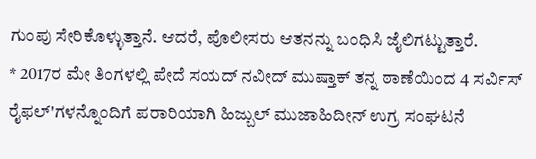ಗುಂಪು ಸೇರಿಕೊಳ್ಳುತ್ತಾನೆ. ಆದರೆ, ಪೊಲೀಸರು ಆತನನ್ನು ಬಂಧಿಸಿ ಜೈಲಿಗಟ್ಟುತ್ತಾರೆ.
* 2017ರ ಮೇ ತಿಂಗಳಲ್ಲಿ ಪೇದೆ ಸಯದ್ ನವೀದ್ ಮುಷ್ತಾಕ್ ತನ್ನ ಠಾಣೆಯಿಂದ 4 ಸರ್ವಿಸ್ ರೈಫಲ್'ಗಳನ್ನೊಂದಿಗೆ ಪರಾರಿಯಾಗಿ ಹಿಜ್ಬುಲ್ ಮುಜಾಹಿದೀನ್ ಉಗ್ರ ಸಂಘಟನೆ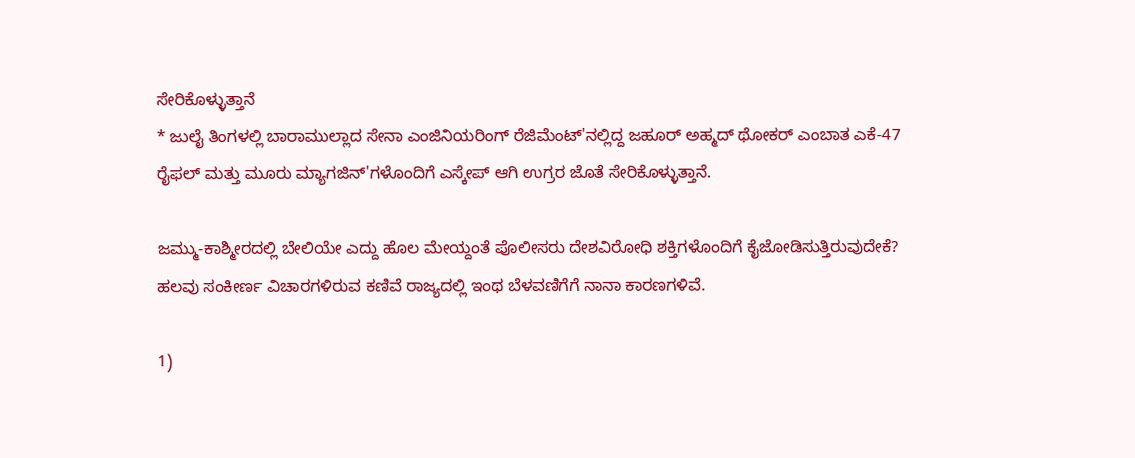ಸೇರಿಕೊಳ್ಳುತ್ತಾನೆ
* ಜುಲೈ ತಿಂಗಳಲ್ಲಿ ಬಾರಾಮುಲ್ಲಾದ ಸೇನಾ ಎಂಜಿನಿಯರಿಂಗ್ ರೆಜಿಮೆಂಟ್'ನಲ್ಲಿದ್ದ ಜಹೂರ್ ಅಹ್ಮದ್ ಥೋಕರ್ ಎಂಬಾತ ಎಕೆ-47 ರೈಫಲ್ ಮತ್ತು ಮೂರು ಮ್ಯಾಗಜಿನ್'ಗಳೊಂದಿಗೆ ಎಸ್ಕೇಪ್ ಆಗಿ ಉಗ್ರರ ಜೊತೆ ಸೇರಿಕೊಳ್ಳುತ್ತಾನೆ.

ಜಮ್ಮು-ಕಾಶ್ಮೀರದಲ್ಲಿ ಬೇಲಿಯೇ ಎದ್ದು ಹೊಲ ಮೇಯ್ದಂತೆ ಪೊಲೀಸರು ದೇಶವಿರೋಧಿ ಶಕ್ತಿಗಳೊಂದಿಗೆ ಕೈಜೋಡಿಸುತ್ತಿರುವುದೇಕೆ? ಹಲವು ಸಂಕೀರ್ಣ ವಿಚಾರಗಳಿರುವ ಕಣಿವೆ ರಾಜ್ಯದಲ್ಲಿ ಇಂಥ ಬೆಳವಣಿಗೆಗೆ ನಾನಾ ಕಾರಣಗಳಿವೆ.

1)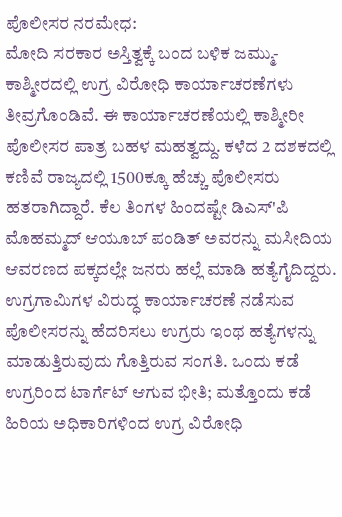ಪೊಲೀಸರ ನರಮೇಧ:
ಮೋದಿ ಸರಕಾರ ಅಸ್ತಿತ್ವಕ್ಕೆ ಬಂದ ಬಳಿಕ ಜಮ್ಮು-ಕಾಶ್ಮೀರದಲ್ಲಿ ಉಗ್ರ ವಿರೋಧಿ ಕಾರ್ಯಾಚರಣೆಗಳು ತೀವ್ರಗೊಂಡಿವೆ. ಈ ಕಾರ್ಯಾಚರಣೆಯಲ್ಲಿ ಕಾಶ್ಮೀರೀ ಪೊಲೀಸರ ಪಾತ್ರ ಬಹಳ ಮಹತ್ವದ್ದು. ಕಳೆದ 2 ದಶಕದಲ್ಲಿ ಕಣಿವೆ ರಾಜ್ಯದಲ್ಲಿ 1500ಕ್ಕೂ ಹೆಚ್ಚು ಪೊಲೀಸರು ಹತರಾಗಿದ್ದಾರೆ. ಕೆಲ ತಿಂಗಳ ಹಿಂದಷ್ಟೇ ಡಿಎಸ್'ಪಿ ಮೊಹಮ್ಮದ್ ಆಯೂಬ್ ಪಂಡಿತ್ ಅವರನ್ನು ಮಸೀದಿಯ ಆವರಣದ ಪಕ್ಕದಲ್ಲೇ ಜನರು ಹಲ್ಲೆ ಮಾಡಿ ಹತ್ಯೆಗೈದಿದ್ದರು. ಉಗ್ರಗಾಮಿಗಳ ವಿರುದ್ಧ ಕಾರ್ಯಾಚರಣೆ ನಡೆಸುವ ಪೊಲೀಸರನ್ನು ಹೆದರಿಸಲು ಉಗ್ರರು ಇಂಥ ಹತ್ಯೆಗಳನ್ನು ಮಾಡುತ್ತಿರುವುದು ಗೊತ್ತಿರುವ ಸಂಗತಿ. ಒಂದು ಕಡೆ ಉಗ್ರರಿಂದ ಟಾರ್ಗೆಟ್ ಆಗುವ ಭೀತಿ; ಮತ್ತೊಂದು ಕಡೆ ಹಿರಿಯ ಅಧಿಕಾರಿಗಳಿಂದ ಉಗ್ರ ವಿರೋಧಿ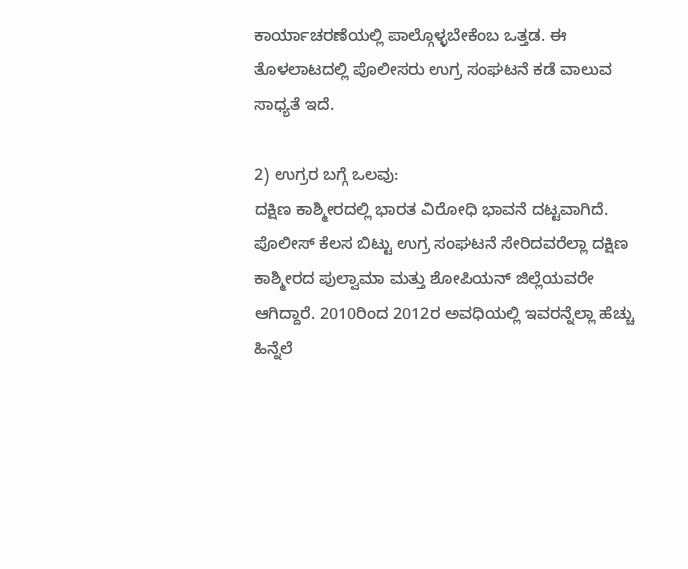ಕಾರ್ಯಾಚರಣೆಯಲ್ಲಿ ಪಾಲ್ಗೊಳ್ಳಬೇಕೆಂಬ ಒತ್ತಡ. ಈ ತೊಳಲಾಟದಲ್ಲಿ ಪೊಲೀಸರು ಉಗ್ರ ಸಂಘಟನೆ ಕಡೆ ವಾಲುವ ಸಾಧ್ಯತೆ ಇದೆ.

2) ಉಗ್ರರ ಬಗ್ಗೆ ಒಲವು:
ದಕ್ಷಿಣ ಕಾಶ್ಮೀರದಲ್ಲಿ ಭಾರತ ವಿರೋಧಿ ಭಾವನೆ ದಟ್ಟವಾಗಿದೆ. ಪೊಲೀಸ್ ಕೆಲಸ ಬಿಟ್ಟು ಉಗ್ರ ಸಂಘಟನೆ ಸೇರಿದವರೆಲ್ಲಾ ದಕ್ಷಿಣ ಕಾಶ್ಮೀರದ ಪುಲ್ವಾಮಾ ಮತ್ತು ಶೋಪಿಯನ್ ಜಿಲ್ಲೆಯವರೇ ಆಗಿದ್ದಾರೆ. 2010ರಿಂದ 2012ರ ಅವಧಿಯಲ್ಲಿ ಇವರನ್ನೆಲ್ಲಾ ಹೆಚ್ಚು ಹಿನ್ನೆಲೆ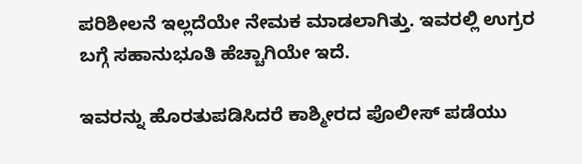ಪರಿಶೀಲನೆ ಇಲ್ಲದೆಯೇ ನೇಮಕ ಮಾಡಲಾಗಿತ್ತು. ಇವರಲ್ಲಿ ಉಗ್ರರ ಬಗ್ಗೆ ಸಹಾನುಭೂತಿ ಹೆಚ್ಚಾಗಿಯೇ ಇದೆ.

ಇವರನ್ನು ಹೊರತುಪಡಿಸಿದರೆ ಕಾಶ್ಮೀರದ ಪೊಲೀಸ್ ಪಡೆಯು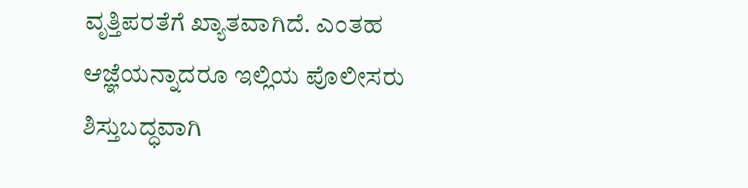ವೃತ್ತಿಪರತೆಗೆ ಖ್ಯಾತವಾಗಿದೆ. ಎಂತಹ ಆಜ್ಞೆಯನ್ನಾದರೂ ಇಲ್ಲಿಯ ಪೊಲೀಸರು ಶಿಸ್ತುಬದ್ಧವಾಗಿ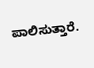ಪಾಲಿಸುತ್ತಾರೆ.